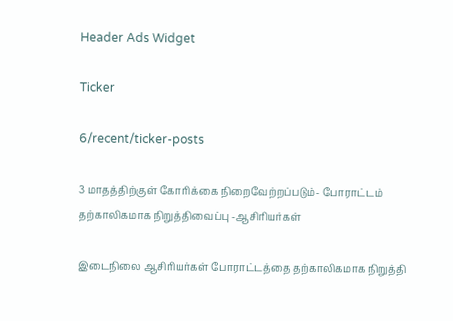Header Ads Widget

Ticker

6/recent/ticker-posts

3 மாதத்திற்குள் கோரிக்கை நிறைவேற்றப்படும்- போராட்டம் தற்காலிகமாக நிறுத்திவைப்பு -ஆசிரியர்கள்

இடைநிலை ஆசிரியர்கள் போராட்டத்தை தற்காலிகமாக நிறுத்தி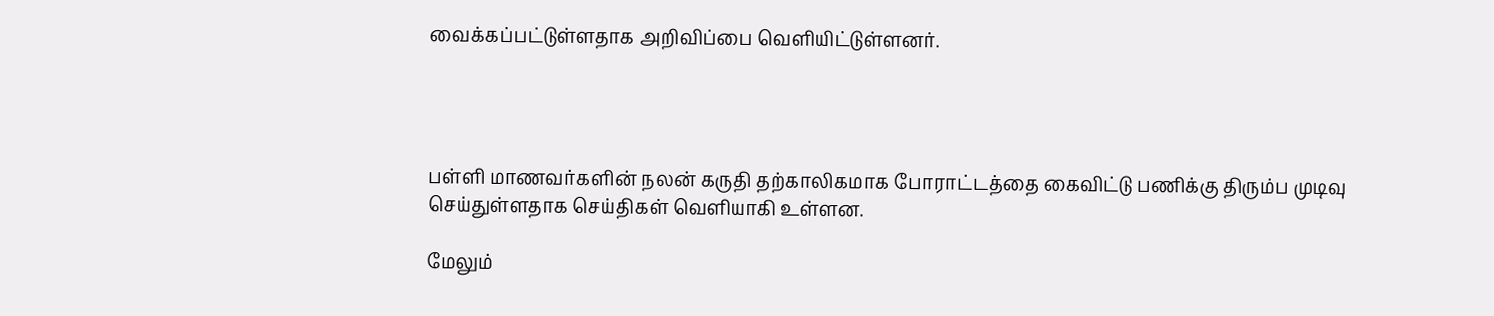வைக்கப்பட்டுள்ளதாக அறிவிப்பை வெளியிட்டுள்ளனர்.




பள்ளி மாணவர்களின் நலன் கருதி தற்காலிகமாக போராட்டத்தை கைவிட்டு பணிக்கு திரும்ப முடிவு செய்துள்ளதாக செய்திகள் வெளியாகி உள்ளன.

மேலும்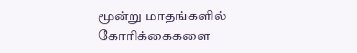மூன்று மாதங்களில் கோரிக்கைகளை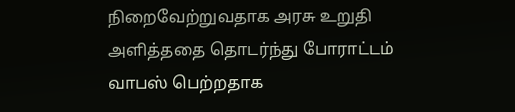நிறைவேற்றுவதாக அரசு உறுதி அளித்ததை தொடர்ந்து போராட்டம் வாபஸ் பெற்றதாக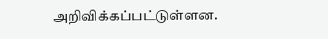அறிவிக்கப்பட்டுள்ளன.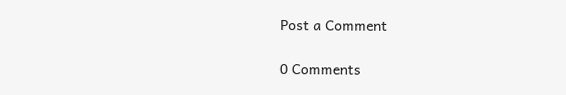Post a Comment

0 Comments